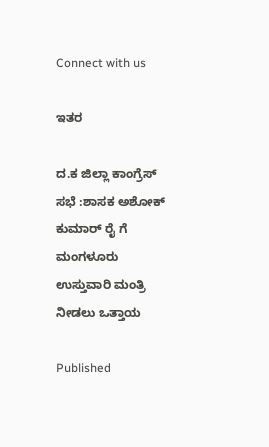Connect with us

ಇತರ

ದ.ಕ ಜಿಲ್ಲಾ ಕಾಂಗ್ರೆಸ್ ಸಭೆ :ಶಾಸಕ ಅಶೋಕ್ ಕುಮಾರ್ ರೈ ಗೆ ಮಂಗಳೂರು ಉಸ್ತುವಾರಿ ಮಂತ್ರಿ ನೀಡಲು ಒತ್ತಾಯ

Published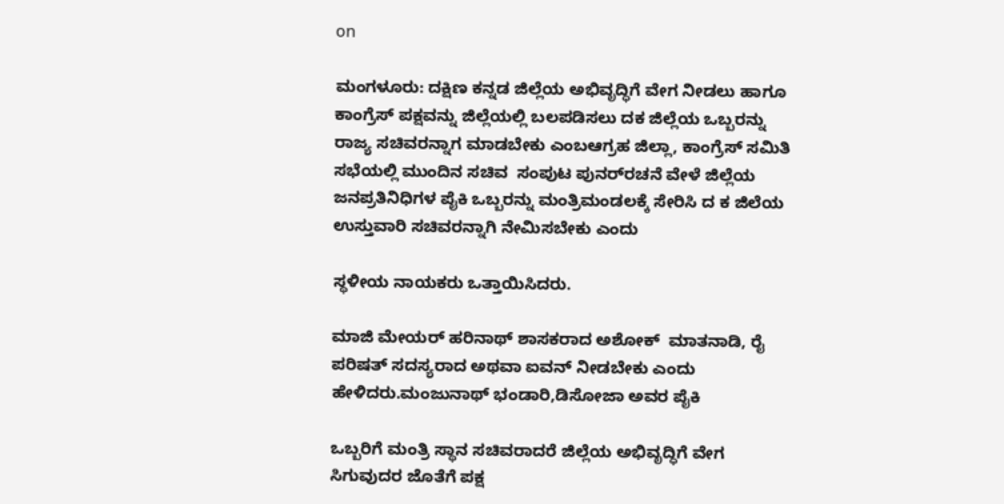on

ಮಂಗಳೂರು: ದಕ್ಷಿಣ ಕನ್ನಡ ಜಿಲ್ಲೆಯ ಅಭಿವೃದ್ಧಿಗೆ ವೇಗ ನೀಡಲು ಹಾಗೂ ಕಾಂಗ್ರೆಸ್ ಪಕ್ಷವನ್ನು ಜಿಲ್ಲೆಯಲ್ಲಿ ಬಲಪಡಿಸಲು ದಕ ಜಿಲ್ಲೆಯ ಒಬ್ಬರನ್ನು ರಾಜ್ಯ ಸಚಿವರನ್ನಾಗ ಮಾಡಬೇಕು ಎಂಬಆಗ್ರಹ ಜಿಲ್ಲಾ, ಕಾಂಗ್ರೆಸ್ ಸಮಿತಿ ಸಭೆಯಲ್ಲಿ ಮುಂದಿನ ಸಚಿವ  ಸಂಪುಟ ಪುನರ್‌ರಚನೆ ವೇಳೆ ಜಿಲ್ಲೆಯ ಜನಪ್ರತಿನಿಧಿಗಳ ಪೈಕಿ ಒಬ್ಬರನ್ನು ಮಂತ್ರಿಮಂಡಲಕ್ಕೆ ಸೇರಿಸಿ ದ ಕ ಜಿಲೆಯ ಉಸ್ತುವಾರಿ ಸಚಿವರನ್ನಾಗಿ ನೇಮಿಸಬೇಕು ಎಂದು

ಸ್ಥಳೀಯ ನಾಯಕರು ಒತ್ತಾಯಿಸಿದರು.

ಮಾಜಿ ಮೇಯರ್ ಹರಿನಾಥ್ ಶಾಸಕರಾದ ಅಶೋಕ್  ಮಾತನಾಡಿ, ರೈ ಪರಿಷತ್ ಸದಸ್ಯರಾದ ಅಥವಾ ಐವನ್ ನೀಡಬೇಕು ಎಂದು ಹೇಳಿದರು.ಮಂಜುನಾಥ್ ಭಂಡಾರಿ,ಡಿಸೋಜಾ ಅವರ ಪೈಕಿ

ಒಬ್ಬರಿಗೆ ಮಂತ್ರಿ ಸ್ಥಾನ ಸಚಿವರಾದರೆ ಜಿಲ್ಲೆಯ ಅಭಿವೃದ್ಧಿಗೆ ವೇಗ ಸಿಗುವುದರ ಜೊತೆಗೆ ಪಕ್ಷ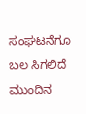ಸಂಘಟನೆಗೂ ಬಲ ಸಿಗಲಿದೆ ಮುಂದಿನ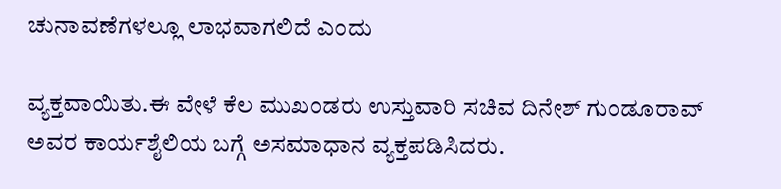ಚುನಾವಣೆಗಳಲ್ಲೂ ಲಾಭವಾಗಲಿದೆ ಎಂದು

ವ್ಯಕ್ತವಾಯಿತು.ಈ ವೇಳೆ ಕೆಲ ಮುಖಂಡರು ಉಸ್ತುವಾರಿ ಸಚಿವ ದಿನೇಶ್ ಗುಂಡೂರಾವ್ ಅವರ ಕಾರ್ಯಶೈಲಿಯ ಬಗ್ಗೆ ಅಸಮಾಧಾನ ವ್ಯಕ್ತಪಡಿಸಿದರು.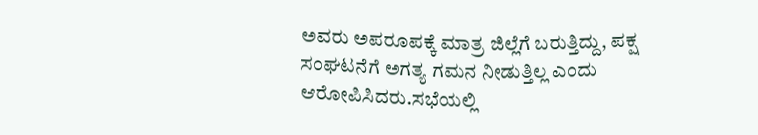ಅವರು ಅಪರೂಪಕ್ಕೆ ಮಾತ್ರ ಜಿಲ್ಲೆಗೆ ಬರುತ್ತಿದ್ದು, ಪಕ್ಷ ಸಂಘಟನೆಗೆ ಅಗತ್ಯ ಗಮನ ನೀಡುತ್ತಿಲ್ಲ ಎಂದು ಆರೋಪಿಸಿದರು.ಸಭೆಯಲ್ಲಿ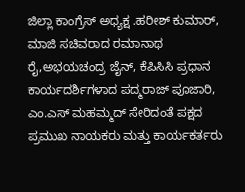ಜಿಲ್ಲಾ ಕಾಂಗ್ರೆಸ್‌ ಅಧ್ಯಕ್ಷ .ಹರೀಶ್ ಕುಮಾರ್, ಮಾಜಿ ಸಚಿವರಾದ ರಮಾನಾಥ ರೈ,ಅಭಯಚಂದ್ರ ಜೈನ್, ಕೆಪಿಸಿಸಿ ಪ್ರಧಾನ ಕಾರ್ಯದರ್ಶಿಗಳಾದ ಪದ್ಮರಾಜ್ ಪೂಜಾರಿ, ಎಂ.ಎಸ್ ಮಹಮ್ಮದ್ ಸೇರಿದಂತೆ ಪಕ್ಷದ ಪ್ರಮುಖ ನಾಯಕರು ಮತ್ತು ಕಾರ್ಯಕರ್ತರು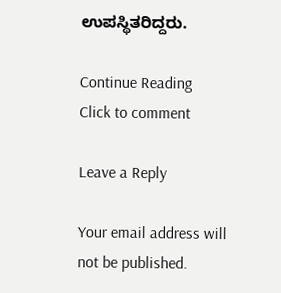ಉಪಸ್ಥಿತರಿದ್ದರು.

Continue Reading
Click to comment

Leave a Reply

Your email address will not be published.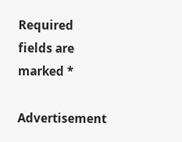Required fields are marked *

Advertisement